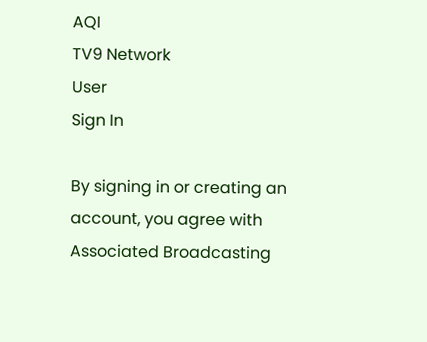AQI
TV9 Network
User
Sign In

By signing in or creating an account, you agree with Associated Broadcasting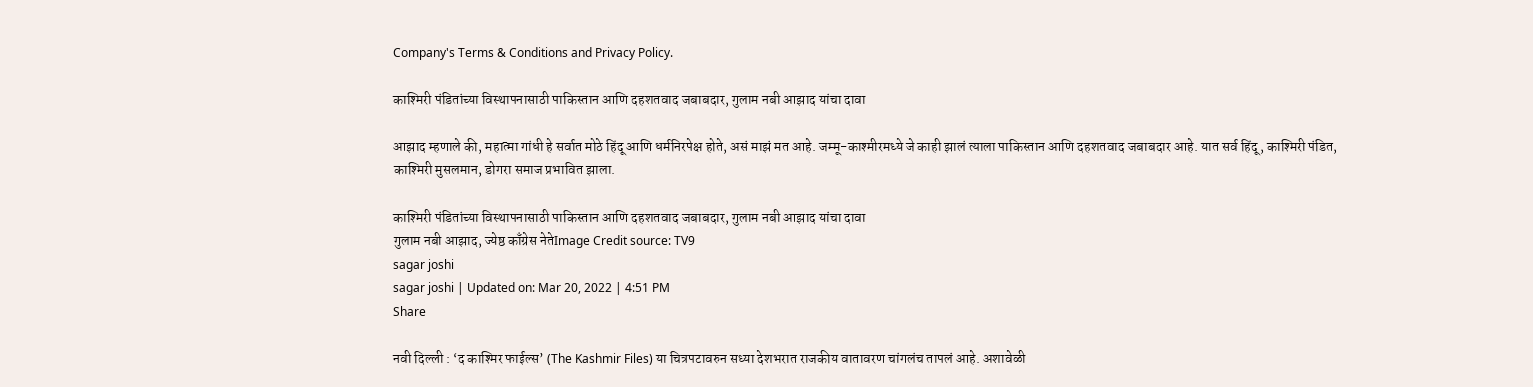Company's Terms & Conditions and Privacy Policy.

काश्मिरी पंडितांच्या विस्थापनासाठी पाकिस्तान आणि दहशतवाद जबाबदार, गुलाम नबी आझाद यांचा दावा

आझाद म्हणाले की, महात्मा गांधी हे सर्वात मोठे हिंदू आणि धर्मनिरपेक्ष होते, असं माझं मत आहे. जम्मू-काश्मीरमध्ये जे काही झालं त्याला पाकिस्तान आणि दहशतवाद जबाबदार आहे. यात सर्व हिंदू, काश्मिरी पंडित, काश्मिरी मुसलमान, डोगरा समाज प्रभावित झाला.

काश्मिरी पंडितांच्या विस्थापनासाठी पाकिस्तान आणि दहशतवाद जबाबदार, गुलाम नबी आझाद यांचा दावा
गुलाम नबी आझाद, ज्येष्ठ काँग्रेस नेतेImage Credit source: TV9
sagar joshi
sagar joshi | Updated on: Mar 20, 2022 | 4:51 PM
Share

नवी दिल्ली : ‘द काश्मिर फाईल्स’ (The Kashmir Files) या चित्रपटावरुन सध्या देशभरात राजकीय वातावरण चांगलंच तापलं आहे. अशावेळी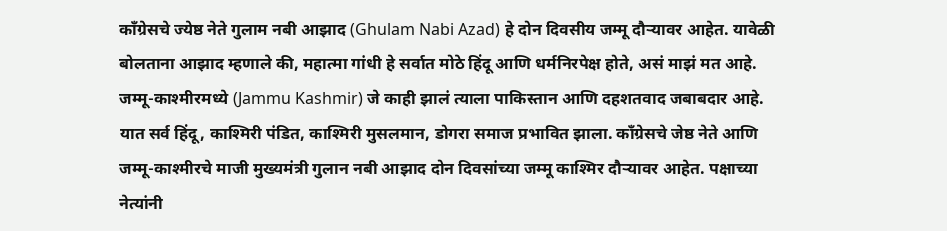काँग्रेसचे ज्येष्ठ नेते गुलाम नबी आझाद (Ghulam Nabi Azad) हे दोन दिवसीय जम्मू दौऱ्यावर आहेत. यावेळी बोलताना आझाद म्हणाले की, महात्मा गांधी हे सर्वात मोठे हिंदू आणि धर्मनिरपेक्ष होते, असं माझं मत आहे. जम्मू-काश्मीरमध्ये (Jammu Kashmir) जे काही झालं त्याला पाकिस्तान आणि दहशतवाद जबाबदार आहे. यात सर्व हिंदू, काश्मिरी पंडित, काश्मिरी मुसलमान, डोगरा समाज प्रभावित झाला. काँग्रेसचे जेष्ठ नेते आणि जम्मू-काश्मीरचे माजी मुख्यमंत्री गुलान नबी आझाद दोन दिवसांच्या जम्मू काश्मिर दौऱ्यावर आहेत. पक्षाच्या नेत्यांनी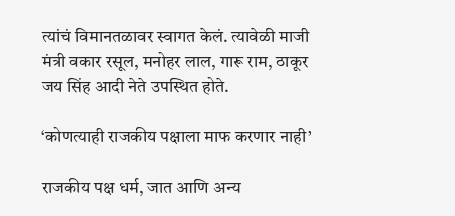त्यांचं विमानतळावर स्वागत केलं. त्यावेळी माजी मंत्री वकार रसूल, मनोहर लाल, गारू राम, ठाकूर जय सिंह आदी नेते उपस्थित होते.

‘कोणत्याही राजकीय पक्षाला माफ करणार नाही’

राजकीय पक्ष धर्म, जात आणि अन्य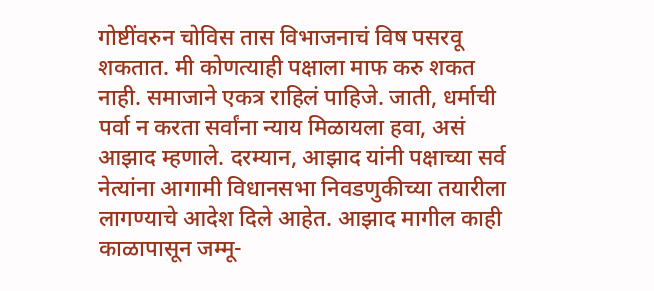गोष्टींवरुन चोविस तास विभाजनाचं विष पसरवू शकतात. मी कोणत्याही पक्षाला माफ करु शकत नाही. समाजाने एकत्र राहिलं पाहिजे. जाती, धर्माची पर्वा न करता सर्वांना न्याय मिळायला हवा, असं आझाद म्हणाले. दरम्यान, आझाद यांनी पक्षाच्या सर्व नेत्यांना आगामी विधानसभा निवडणुकीच्या तयारीला लागण्याचे आदेश दिले आहेत. आझाद मागील काही काळापासून जम्मू-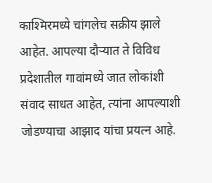काश्मिरमध्ये चांगलेच सक्रीय झाले आहेत. आपल्या दौऱ्यात ते विविध प्रदेशातील गावांमध्ये जात लोकांशी संवाद साधत आहेत, त्यांना आपल्याशी जोडण्याचा आझाद यांचा प्रयत्न आहे.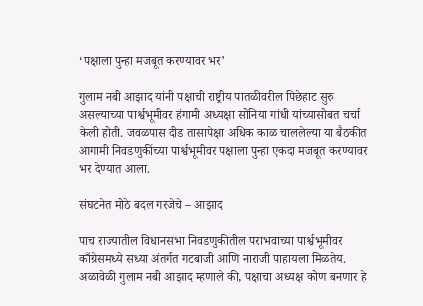‘पक्षाला पुन्हा मजबूत करण्यावर भर’

गुलाम नबी आझाद यांनी पक्षाची राष्ट्रीय पातळीवरील पिछेहाट सुरु असल्याच्या पार्श्वभूमीवर हंगामी अध्यक्षा सोनिया गांधी यांच्यासोबत चर्चा केली होती. जवळपास दीड तासापेक्षा अधिक काळ चाललेल्या या बैठकीत आगामी निवडणुकींच्या पार्श्वभूमीवर पक्षाला पुन्हा एकदा मजबूत करण्यावर भर देण्यात आला.

संघटनेत मोठे बदल गरजेचे – आझाद

पाच राज्यातील विधानसभा निवडणुकीतील पराभवाच्या पार्श्वभूमीवर काँग्रेसमध्ये सध्या अंतर्गत गटबाजी आणि नाराजी पाहायला मिळतेय. अळावेळी गुलाम नबी आझाद म्हणाले की, पक्षाचा अध्यक्ष कोण बनणार हे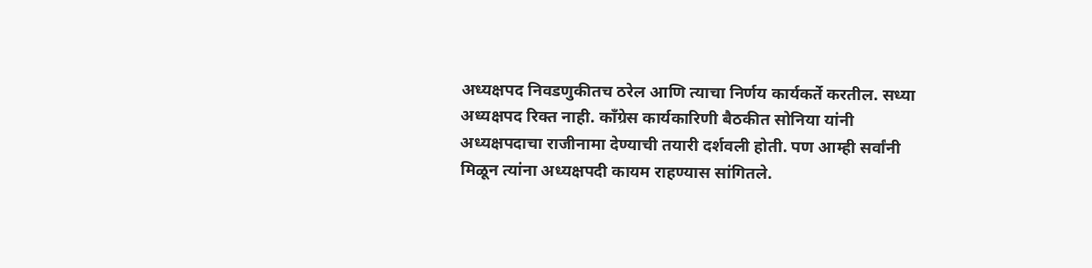अध्यक्षपद निवडणुकीतच ठरेल आणि त्याचा निर्णय कार्यकर्ते करतील. सध्या अध्यक्षपद रिक्त नाही. काँग्रेस कार्यकारिणी बैठकीत सोनिया यांनी अध्यक्षपदाचा राजीनामा देण्याची तयारी दर्शवली होती. पण आम्ही सर्वांनी मिळून त्यांना अध्यक्षपदी कायम राहण्यास सांगितले.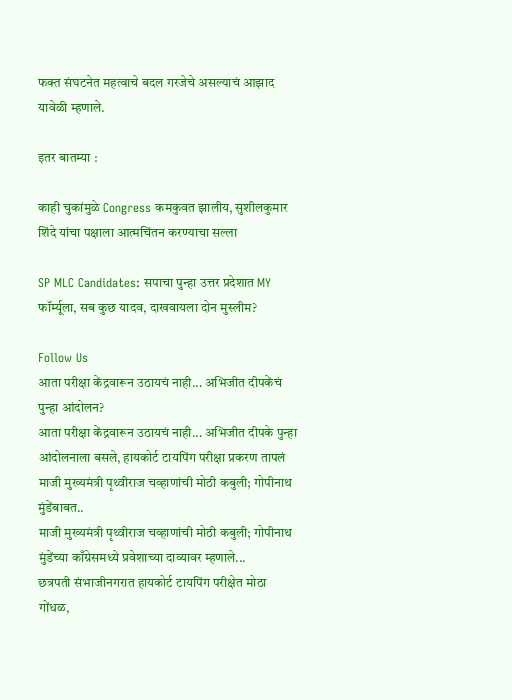फक्त संघटनेत महत्वाचे बदल गरजेचे असल्याचं आझाद यावेळी म्हणाले.

इतर बातम्या :

काही चुकांमुळे Congress कमकुवत झालीय, सुशीलकुमार शिंदे यांचा पक्षाला आत्मचिंतन करण्याचा सल्ला

SP MLC Candidates: सपाचा पुन्हा उत्तर प्रदेशात MY फॉर्म्यूला, सब कुछ यादव, दाखवायला दोन मुस्लीम?

Follow Us
आता परीक्षा केंद्रवारून उठायचं नाही... अभिजीत दीपकेंचं पुन्हा आंदोलन?
आता परीक्षा केंद्रवारून उठायचं नाही... अभिजीत दीपके पुन्हा आंदोलनाला बसले, हायकोर्ट टायपिंग परीक्षा प्रकरण तापलं
माजी मुख्यमंत्री पृथ्वीराज चव्हाणांची मोठी कबुली; गोपीनाथ मुंडेंबाबत..
माजी मुख्यमंत्री पृथ्वीराज चव्हाणांची मोठी कबुली; गोपीनाथ मुंडेंच्या काँग्रेसमध्ये प्रवेशाच्या दाव्यावर म्हणाले...
छत्रपती संभाजीनगरात हायकोर्ट टायपिंग परीक्षेत मोठा गोंधळ,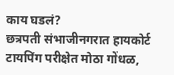काय घडलं?
छत्रपती संभाजीनगरात हायकोर्ट टायपिंग परीक्षेत मोठा गोंधळ,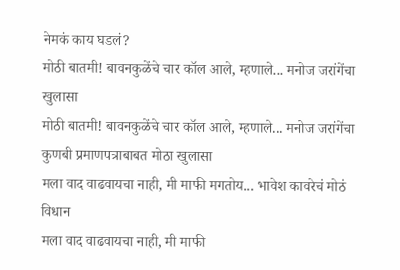नेमकं काय घडलं?
मोठी बातमी! बावनकुळेंचे चार कॉल आले, म्हणाले... मनोज जरांगेंचा खुलासा
मोठी बातमी! बावनकुळेंचे चार कॉल आले, म्हणाले... मनोज जरांगेंचा कुणबी प्रमाणपत्राबाबत मोठा खुलासा
मला वाद वाढवायचा नाही, मी माफी मगतोय... भावेश कावरेचं मोठं विधान
मला वाद वाढवायचा नाही, मी माफी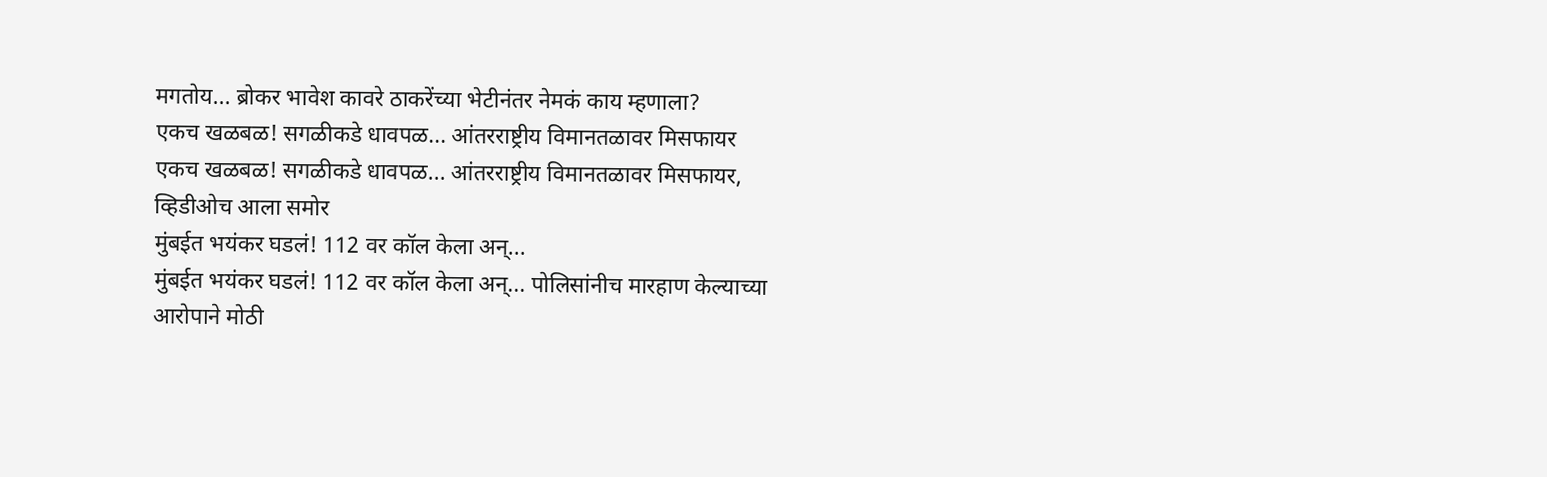मगतोय... ब्रोकर भावेश कावरे ठाकरेंच्या भेटीनंतर नेमकं काय म्हणाला?
एकच खळबळ! सगळीकडे धावपळ... आंतरराष्ट्रीय विमानतळावर मिसफायर
एकच खळबळ! सगळीकडे धावपळ... आंतरराष्ट्रीय विमानतळावर मिसफायर, व्हिडीओच आला समोर
मुंबईत भयंकर घडलं! 112 वर कॉल केला अन्...
मुंबईत भयंकर घडलं! 112 वर कॉल केला अन्... पोलिसांनीच मारहाण केल्याच्या आरोपाने मोठी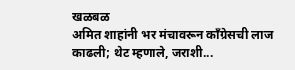खळबळ
अमित शाहांनी भर मंचावरून काँग्रेसची लाज काढली; थेट म्हणाले, जराशी...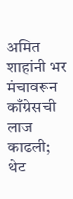अमित शाहांनी भर मंचावरून काँग्रेसची लाज काढली; थेट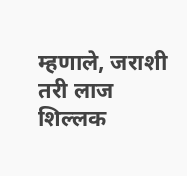म्हणाले, जराशी तरी लाज शिल्लक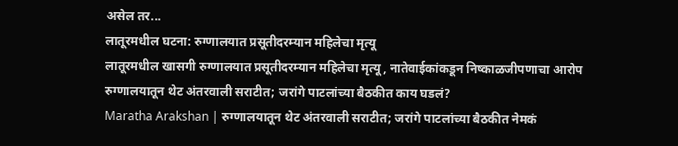असेल तर...
लातूरमधील घटना: रुग्णालयात प्रसूतीदरम्यान महिलेचा मृत्यू
लातूरमधील खासगी रुग्णालयात प्रसूतीदरम्यान महिलेचा मृत्यू, नातेवाईकांकडून निष्काळजीपणाचा आरोप
रुग्णालयातून थेट अंतरवाली सराटीत; जरांगे पाटलांच्या बैठकीत काय घडलं?
Maratha Arakshan | रुग्णालयातून थेट अंतरवाली सराटीत; जरांगे पाटलांच्या बैठकीत नेमकं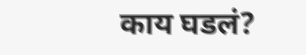काय घडलं?